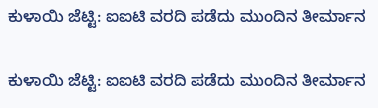ಕುಳಾಯಿ ಜೆಟ್ಟಿ: ಐಐಟಿ ವರದಿ ಪಡೆದು ಮುಂದಿನ ತೀರ್ಮಾನ

ಕುಳಾಯಿ ಜೆಟ್ಟಿ: ಐಐಟಿ ವರದಿ ಪಡೆದು ಮುಂದಿನ ತೀರ್ಮಾನ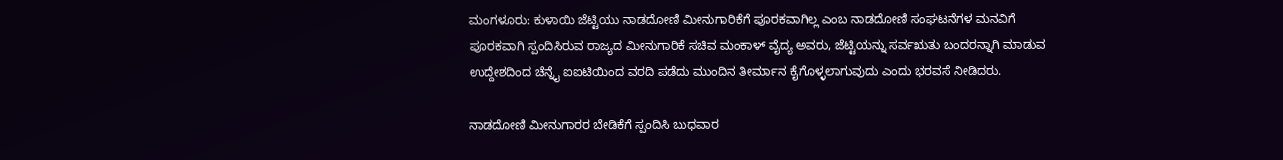ಮಂಗಳೂರು: ಕುಳಾಯಿ ಜೆಟ್ಟಿಯು ನಾಡದೋಣಿ ಮೀನುಗಾರಿಕೆಗೆ ಪೂರಕವಾಗಿಲ್ಲ ಎಂಬ ನಾಡದೋಣಿ ಸಂಘಟನೆಗಳ ಮನವಿಗೆ ಪೂರಕವಾಗಿ ಸ್ಪಂದಿಸಿರುವ ರಾಜ್ಯದ ಮೀನುಗಾರಿಕೆ ಸಚಿವ ಮಂಕಾಳ್ ವೈದ್ಯ ಅವರು, ಜೆಟ್ಟಿಯನ್ನು ಸರ್ವಋತು ಬಂದರನ್ನಾಗಿ ಮಾಡುವ ಉದ್ದೇಶದಿಂದ ಚೆನ್ನೈ ಐಐಟಿಯಿಂದ ವರದಿ ಪಡೆದು ಮುಂದಿನ ತೀರ್ಮಾನ ಕೈಗೊಳ್ಳಲಾಗುವುದು ಎಂದು ಭರವಸೆ ನೀಡಿದರು.

ನಾಡದೋಣಿ ಮೀನುಗಾರರ ಬೇಡಿಕೆಗೆ ಸ್ಪಂದಿಸಿ ಬುಧವಾರ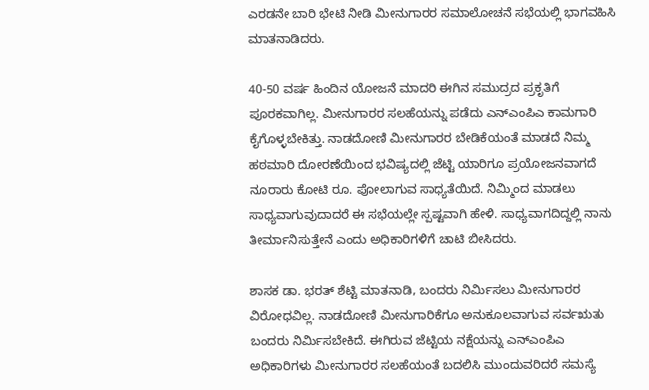ಎರಡನೇ ಬಾರಿ ಭೇಟಿ ನೀಡಿ ಮೀನುಗಾರರ ಸಮಾಲೋಚನೆ ಸಭೆಯಲ್ಲಿ ಭಾಗವಹಿಸಿ ಮಾತನಾಡಿದರು.

40-50 ವರ್ಷ ಹಿಂದಿನ ಯೋಜನೆ ಮಾದರಿ ಈಗಿನ ಸಮುದ್ರದ ಪ್ರಕೃತಿಗೆ ಪೂರಕವಾಗಿಲ್ಲ. ಮೀನುಗಾರರ ಸಲಹೆಯನ್ನು ಪಡೆದು ಎನ್‌ಎಂಪಿಎ ಕಾಮಗಾರಿ ಕೈಗೊಳ್ಳಬೇಕಿತ್ತು. ನಾಡದೋಣಿ ಮೀನುಗಾರರ ಬೇಡಿಕೆಯಂತೆ ಮಾಡದೆ ನಿಮ್ಮ ಹಠಮಾರಿ ದೋರಣೆಯಿಂದ ಭವಿಷ್ಯದಲ್ಲಿ ಜೆಟ್ಟಿ ಯಾರಿಗೂ ಪ್ರಯೋಜನವಾಗದೆ ನೂರಾರು ಕೋಟಿ ರೂ. ಪೋಲಾಗುವ ಸಾಧ್ಯತೆಯಿದೆ. ನಿಮ್ಮಿಂದ ಮಾಡಲು ಸಾಧ್ಯವಾಗುವುದಾದರೆ ಈ ಸಭೆಯಲ್ಲೇ ಸ್ಪಷ್ಟವಾಗಿ ಹೇಳಿ. ಸಾಧ್ಯವಾಗದಿದ್ದಲ್ಲಿ ನಾನು ತೀರ್ಮಾನಿಸುತ್ತೇನೆ ಎಂದು ಅಧಿಕಾರಿಗಳಿಗೆ ಚಾಟಿ ಬೀಸಿದರು.

ಶಾಸಕ ಡಾ. ಭರತ್ ಶೆಟ್ಟಿ ಮಾತನಾಡಿ, ಬಂದರು ನಿರ್ಮಿಸಲು ಮೀನುಗಾರರ ವಿರೋಧವಿಲ್ಲ. ನಾಡದೋಣಿ ಮೀನುಗಾರಿಕೆಗೂ ಅನುಕೂಲವಾಗುವ ಸರ್ವಋತು ಬಂದರು ನಿರ್ಮಿಸಬೇಕಿದೆ. ಈಗಿರುವ ಜೆಟ್ಟಿಯ ನಕ್ಷೆಯನ್ನು ಎನ್‌ಎಂಪಿಎ ಅಧಿಕಾರಿಗಳು ಮೀನುಗಾರರ ಸಲಹೆಯಂತೆ ಬದಲಿಸಿ ಮುಂದುವರಿದರೆ ಸಮಸ್ಯೆ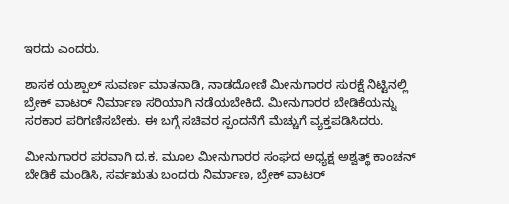ಇರದು ಎಂದರು.

ಶಾಸಕ ಯಶ್ಪಾಲ್ ಸುವರ್ಣ ಮಾತನಾಡಿ, ನಾಡದೋಣಿ ಮೀನುಗಾರರ ಸುರಕ್ಷೆ ನಿಟ್ಟಿನಲ್ಲಿ ಬ್ರೇಕ್ ವಾಟರ್ ನಿರ್ಮಾಣ ಸರಿಯಾಗಿ ನಡೆಯಬೇಕಿದೆ. ಮೀನುಗಾರರ ಬೇಡಿಕೆಯನ್ನು ಸರಕಾರ ಪರಿಗಣಿಸಬೇಕು. ಈ ಬಗ್ಗೆ ಸಚಿವರ ಸ್ಪಂದನೆಗೆ ಮೆಚ್ಚುಗೆ ವ್ಯಕ್ತಪಡಿಸಿದರು.

ಮೀನುಗಾರರ ಪರವಾಗಿ ದ.ಕ. ಮೂಲ ಮೀನುಗಾರರ ಸಂಘದ ಅಧ್ಯಕ್ಷ ಅಶ್ವತ್ಥ್ ಕಾಂಚನ್ ಬೇಡಿಕೆ ಮಂಡಿಸಿ, ಸರ್ವಋತು ಬಂದರು ನಿರ್ಮಾಣ, ಬ್ರೇಕ್ ವಾಟರ್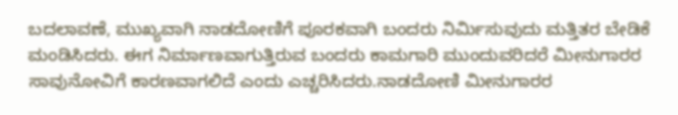ಬದಲಾವಣೆ, ಮುಖ್ಯವಾಗಿ ನಾಡದೋಣಿಗೆ ಪೂರಕವಾಗಿ ಬಂದರು ನಿರ್ಮಿಸುವುದು ಮತ್ತಿತರ ಬೇಡಿಕೆ ಮಂಡಿಸಿದರು. ಈಗ ನಿರ್ಮಾಣವಾಗುತ್ತಿರುವ ಬಂದರು ಕಾಮಗಾರಿ ಮುಂದುವರಿದರೆ ಮೀನುಗಾರರ ಸಾವುನೋವಿಗೆ ಕಾರಣವಾಗಲಿದೆ ಎಂದು ಎಚ್ಚರಿಸಿದರು.ನಾಡದೋಣಿ ಮೀನುಗಾರರ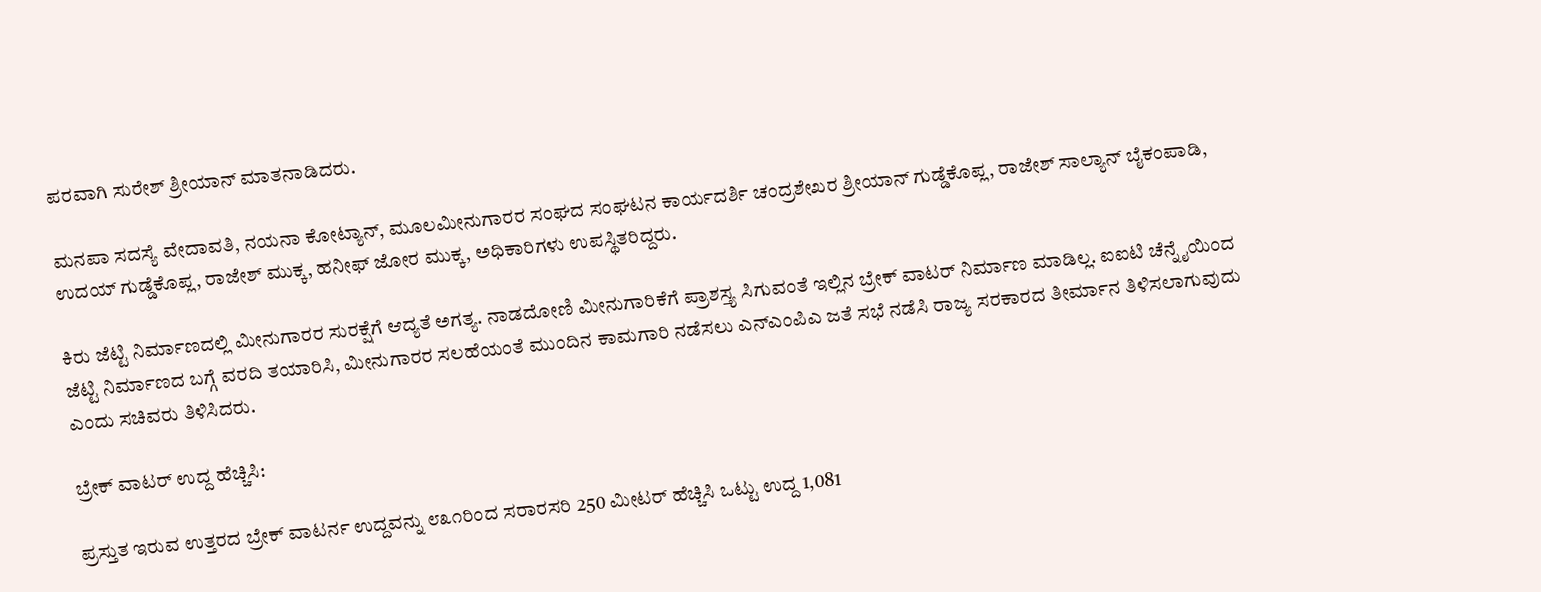ಪರವಾಗಿ ಸುರೇಶ್ ಶ್ರೀಯಾನ್ ಮಾತನಾಡಿದರು.

ಮನಪಾ ಸದಸ್ಯೆ ವೇದಾವತಿ, ನಯನಾ ಕೋಟ್ಯಾನ್, ಮೂಲಮೀನುಗಾರರ ಸಂಘದ ಸಂಘಟನ ಕಾರ್ಯದರ್ಶಿ ಚಂದ್ರಶೇಖರ ಶ್ರೀಯಾನ್ ಗುಡ್ಡೆಕೊಪ್ಲ, ರಾಜೇಶ್ ಸಾಲ್ಯಾನ್ ಬೈಕಂಪಾಡಿ, ಉದಯ್ ಗುಡ್ಡೆಕೊಪ್ಲ, ರಾಜೇಶ್ ಮುಕ್ಕ, ಹನೀಫ್ ಜೋರ ಮುಕ್ಕ, ಅಧಿಕಾರಿಗಳು ಉಪಸ್ಥಿತರಿದ್ದರು.

ಕಿರು ಜೆಟ್ಟಿ ನಿರ್ಮಾಣದಲ್ಲಿ ಮೀನುಗಾರರ ಸುರಕ್ಷೆಗೆ ಆದ್ಯತೆ ಅಗತ್ಯ. ನಾಡದೋಣಿ ಮೀನುಗಾರಿಕೆಗೆ ಪ್ರಾಶಸ್ತ್ಯ ಸಿಗುವಂತೆ ಇಲ್ಲಿನ ಬ್ರೇಕ್ ವಾಟರ್ ನಿರ್ಮಾಣ ಮಾಡಿಲ್ಲ. ಐಐಟಿ ಚೆನ್ನೈಯಿಂದ ಜೆಟ್ಟಿ ನಿರ್ಮಾಣದ ಬಗ್ಗೆ ವರದಿ ತಯಾರಿಸಿ, ಮೀನುಗಾರರ ಸಲಹೆಯಂತೆ ಮುಂದಿನ ಕಾಮಗಾರಿ ನಡೆಸಲು ಎನ್‌ಎಂಪಿಎ ಜತೆ ಸಭೆ ನಡೆಸಿ ರಾಜ್ಯ ಸರಕಾರದ ತೀರ್ಮಾನ ತಿಳಿಸಲಾಗುವುದು ಎಂದು ಸಚಿವರು ತಿಳಿಸಿದರು.

ಬ್ರೇಕ್ ವಾಟರ್ ಉದ್ದ ಹೆಚ್ಚಿಸಿ:

ಪ್ರಸ್ತುತ ಇರುವ ಉತ್ತರದ ಬ್ರೇಕ್ ವಾಟರ್ನ ಉದ್ದವನ್ನು ೮೩೧ರಿಂದ ಸರಾರಸರಿ 250 ಮೀಟರ್ ಹೆಚ್ಚಿಸಿ ಒಟ್ಟು ಉದ್ದ 1,081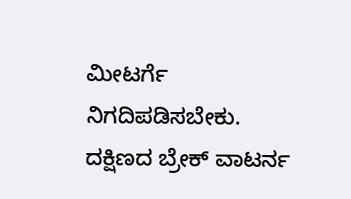ಮೀಟರ್ಗೆ ನಿಗದಿಪಡಿಸಬೇಕು. ದಕ್ಷಿಣದ ಬ್ರೇಕ್ ವಾಟರ್ನ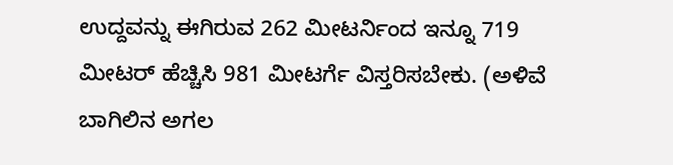ಉದ್ದವನ್ನು ಈಗಿರುವ 262 ಮೀಟರ್ನಿಂದ ಇನ್ನೂ 719 ಮೀಟರ್ ಹೆಚ್ಚಿಸಿ 981 ಮೀಟರ್ಗೆ ವಿಸ್ತರಿಸಬೇಕು. (ಅಳಿವೆ ಬಾಗಿಲಿನ ಅಗಲ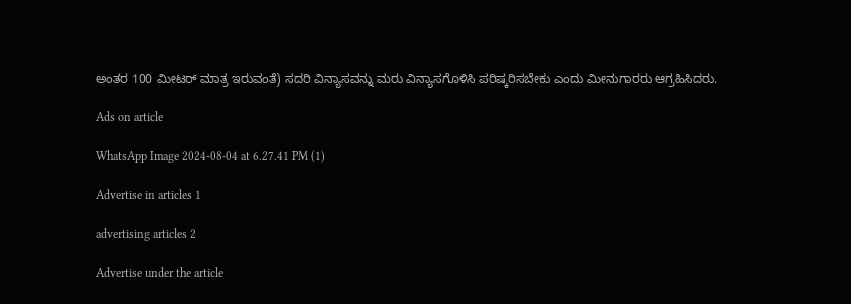ಅಂತರ 100 ಮೀಟರ್ ಮಾತ್ರ ಇರುವಂತೆ) ಸದರಿ ವಿನ್ಯಾಸವನ್ನು ಮರು ವಿನ್ಯಾಸಗೊಳಿಸಿ ಪರಿಷ್ಕರಿಸಬೇಕು ಎಂದು ಮೀನುಗಾರರು ಆಗ್ರಹಿಸಿದರು.

Ads on article

WhatsApp Image 2024-08-04 at 6.27.41 PM (1)

Advertise in articles 1

advertising articles 2

Advertise under the article